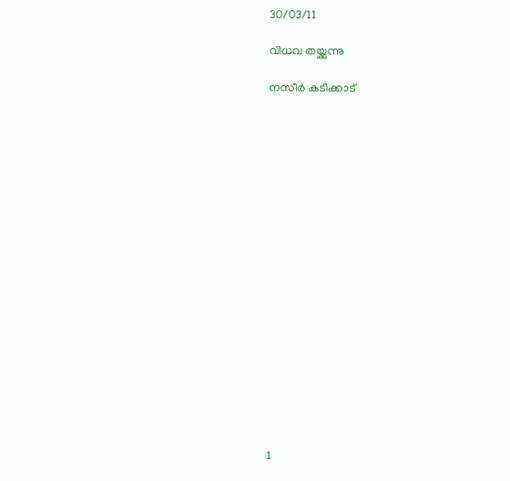30/03/11

വിധവ തയ്ക്കുന്നു

നസീർ കടിക്കാട്



















1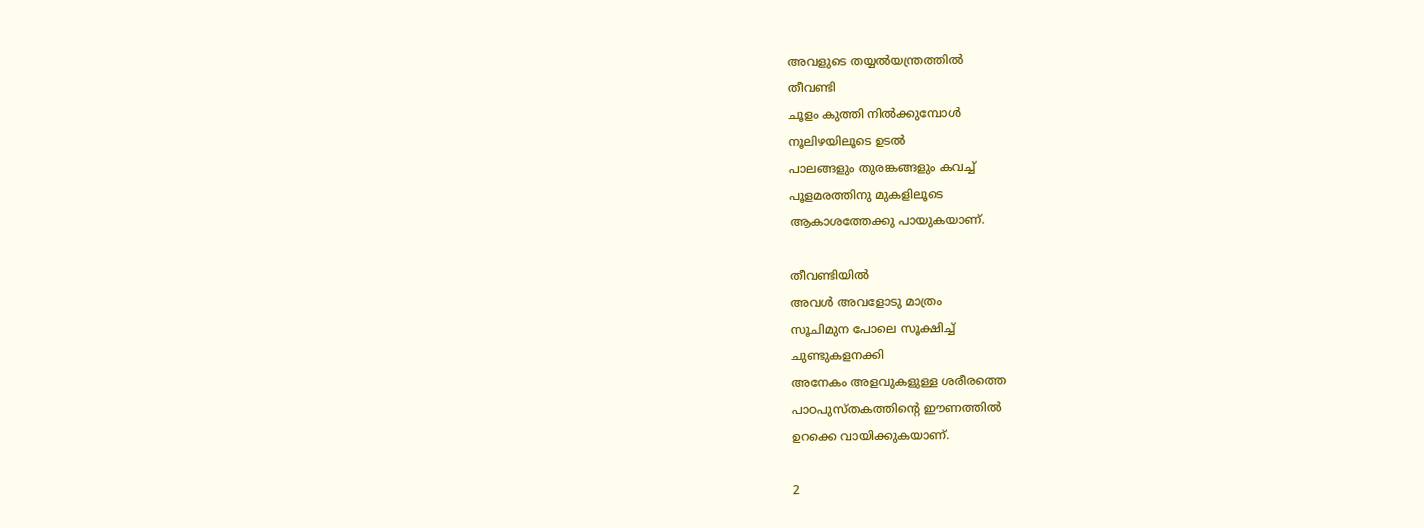അവളുടെ തയ്യൽ‌യന്ത്രത്തിൽ
തീവണ്ടി
ചൂളം കുത്തി നിൽക്കുമ്പോൾ
നൂലിഴയിലൂടെ ഉടൽ
പാലങ്ങളും തുരങ്കങ്ങളും കവച്ച്
പൂളമരത്തിനു മുകളിലൂടെ
ആകാശത്തേക്കു പായുകയാണ്.

തീവണ്ടിയിൽ
അവൾ അവളോടു മാത്രം
സൂചിമുന പോലെ സൂക്ഷിച്ച്
ചുണ്ടുകളനക്കി
അനേകം അളവുകളുള്ള ശരീരത്തെ
പാഠപുസ്തകത്തിന്റെ ഈണത്തിൽ
ഉറക്കെ വായിക്കുകയാണ്.

2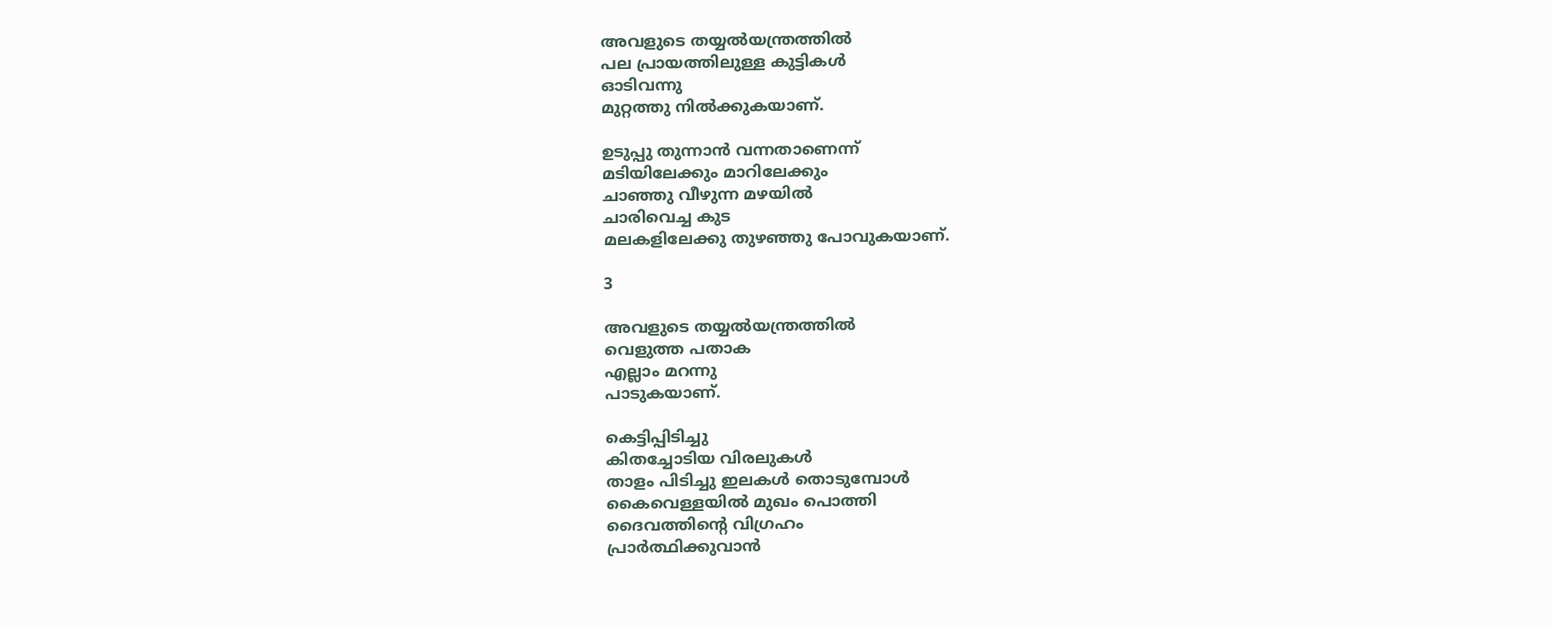അവളുടെ തയ്യൽ‌യന്ത്രത്തിൽ
പല പ്രായത്തിലുള്ള കുട്ടികൾ
ഓടിവന്നു
മുറ്റത്തു നിൽക്കുകയാണ്.

ഉടുപ്പു തുന്നാൻ വന്നതാണെന്ന്
മടിയിലേക്കും മാറിലേക്കും
ചാഞ്ഞു വീഴുന്ന മഴയിൽ
ചാരിവെച്ച കുട
മലകളിലേക്കു തുഴഞ്ഞു പോവുകയാണ്.

3

അവളുടെ തയ്യൽ‌യന്ത്രത്തിൽ
വെളുത്ത പതാക
എല്ലാം മറന്നു
പാടുകയാണ്.

കെട്ടിപ്പിടിച്ചു
കിതച്ചോടിയ വിരലുകൾ
താളം പിടിച്ചു ഇലകൾ തൊടുമ്പോൾ
കൈവെള്ളയിൽ മുഖം പൊത്തി
ദൈവത്തിന്റെ വിഗ്രഹം
പ്രാർത്ഥിക്കുവാൻ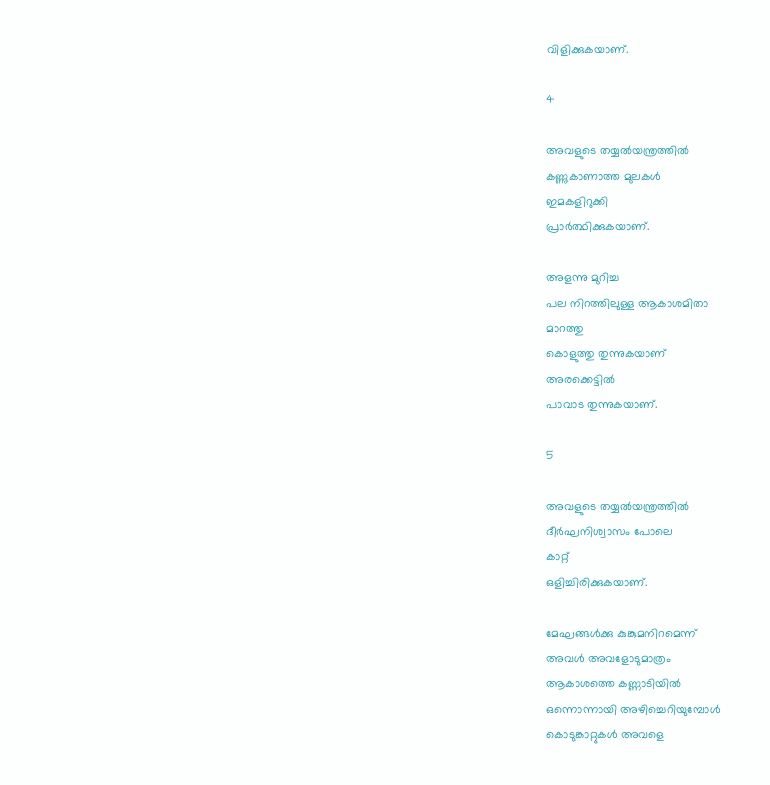വിളിക്കുകയാണ്.

4

അവളുടെ തയ്യൽ‌യന്ത്രത്തിൽ
കണ്ണുകാണാത്ത മുലകൾ
ഇമകളിറുക്കി
പ്രാർത്ഥിക്കുകയാണ്.

അളന്നു മുറിച്ച
പല നിറത്തിലുള്ള ആകാശമിതാ
മാറത്തു
കൊളുത്തു തുന്നുകയാണ്
അരക്കെട്ടിൽ
പാവാട തുന്നുകയാണ്.

5

അവളുടെ തയ്യൽ‌യന്ത്രത്തിൽ
ദീർഘനിശ്വാസം പോലെ
കാറ്റ്
ഒളിച്ചിരിക്കുകയാണ്.

മേഘങ്ങൾക്കു കുങ്കുമനിറമെന്ന്
അവൾ അവളോടുമാത്രം
ആകാശത്തെ കണ്ണാടിയിൽ
ഒന്നൊന്നായി അഴിച്ചെറിയുമ്പോൾ
കൊടുങ്കാറ്റുകൾ അവളെ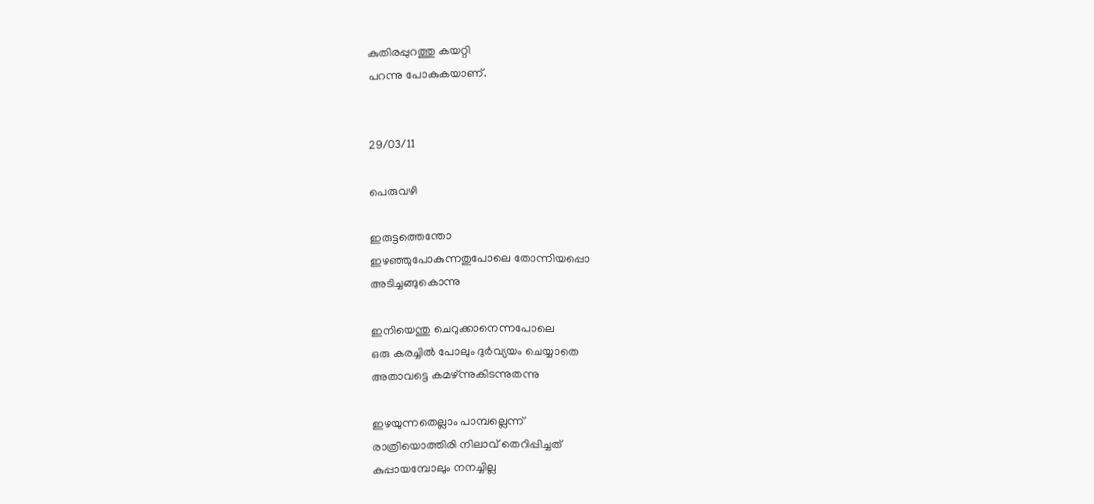കുതിരപ്പുറത്തു കയറ്റി
പറന്നു പോകുകയാണ്.


29/03/11

പെരുവഴി

ഇരുട്ടത്തെന്തോ
ഇഴഞ്ഞുപോകുന്നതുപോലെ തോന്നിയപ്പൊ
അടിച്ചങ്ങുകൊന്നു

ഇനിയെന്തു ചെറുക്കാനെന്നപോലെ
ഒരു കരച്ചില്‍ പോലും ദുര്‍വ്യയം ചെയ്യാതെ
അതാവട്ടെ കമഴ്‌ന്നുകിടന്നുതന്നു

ഇഴയുന്നതെല്ലാം പാമ്പല്ലെന്ന്
രാത്രിയൊത്തിരി നിലാവ്‌ തെറിപ്പിച്ചത്‌
കുപ്പായമ്പോലും നനച്ചില്ല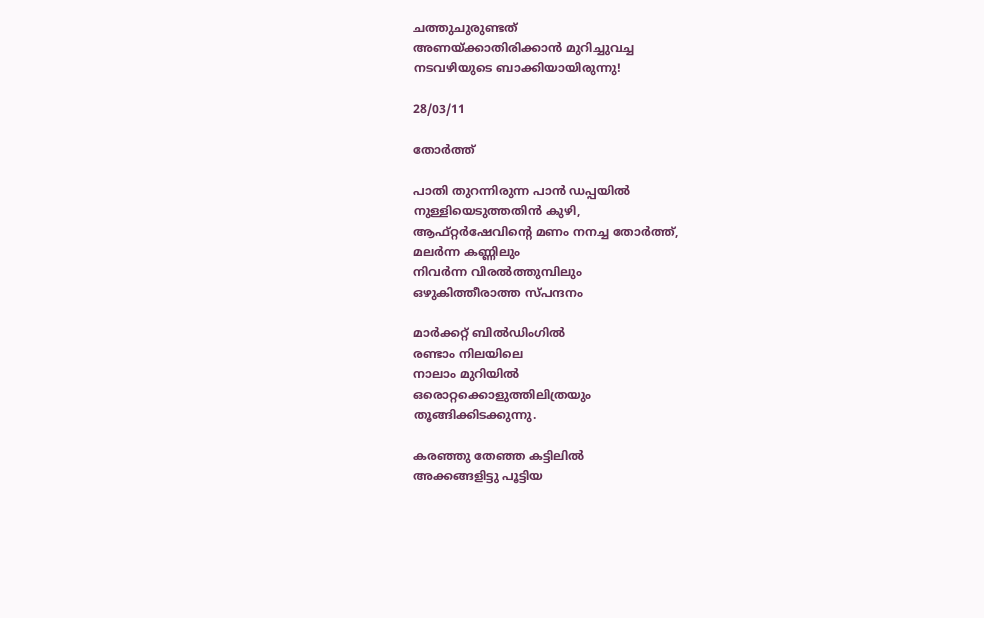ചത്തുചുരുണ്ടത്‌
അണയ്ക്കാതിരിക്കാന്‍ മുറിച്ചുവച്ച
നടവഴിയുടെ ബാക്കിയായിരുന്നു!

28/03/11

തോര്‍ത്ത്‌

പാതി തുറന്നിരുന്ന പാന്‍ ഡപ്പയില്‍
നുള്ളിയെടുത്തതിന്‍ കുഴി,
ആഫ്റ്റര്‍ഷേവിന്റെ മണം നനച്ച തോര്‍ത്ത്‌,
മലര്‍ന്ന കണ്ണിലും
നിവര്‍ന്ന വിരല്‍ത്തുമ്പിലും
ഒഴുകിത്തീരാത്ത സ്പന്ദനം

മാര്‍ക്കറ്റ്‌ ബില്‍ഡിംഗില്‍
രണ്ടാം നിലയിലെ
നാലാം മുറിയില്‍
ഒരൊറ്റക്കൊളുത്തിലിത്രയും
തൂങ്ങിക്കിടക്കുന്നു.

കരഞ്ഞു തേഞ്ഞ കട്ടിലില്‍
അക്കങ്ങളിട്ടു പൂട്ടിയ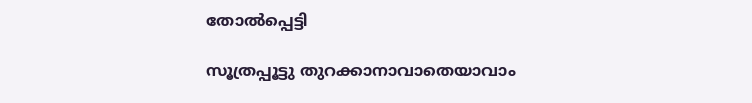തോല്‍പ്പെട്ടി

സൂത്രപ്പൂട്ടു തുറക്കാനാവാതെയാവാം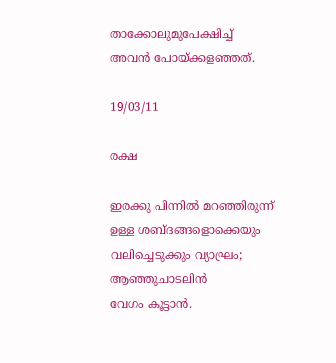താക്കോലുമുപേക്ഷിച്ച്‌
അവന്‍ പോയ്ക്കളഞ്ഞത്‌.

19/03/11

രക്ഷ

ഇരക്കു പിന്നില്‍ മറഞ്ഞിരുന്ന്
ഉള്ള ശബ്ദങ്ങളൊക്കെയും
വലിച്ചെടുക്കും വ്യാഘ്രം;
ആഞ്ഞുചാടലിന്‍
വേഗം കൂട്ടാന്‍.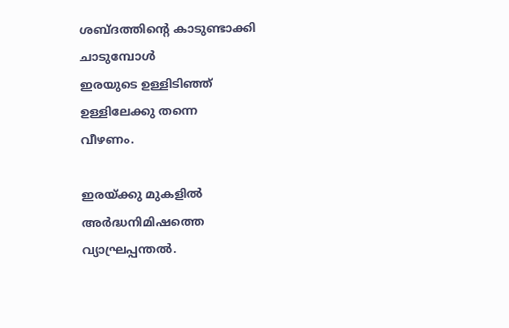ശബ്ദത്തിന്റെ കാടുണ്ടാക്കി
ചാടുമ്പോള്‍
ഇരയുടെ ഉള്ളിടിഞ്ഞ്
ഉള്ളിലേക്കു തന്നെ
വീഴണം.

ഇരയ്ക്കു മുകളില്‍
അര്‍ദ്ധനിമിഷത്തെ
വ്യാഘ്രപ്പന്തല്‍.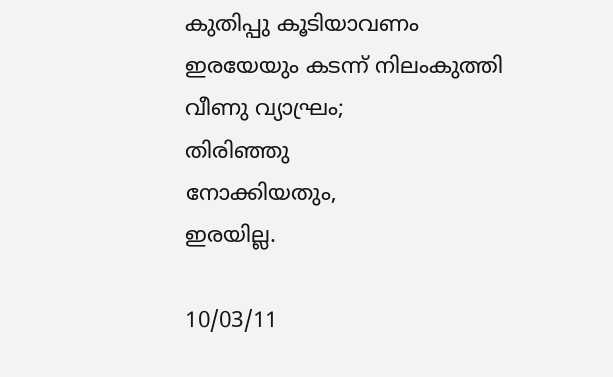കുതിപ്പു കൂടിയാവണം
ഇരയേയും കടന്ന് നിലംകുത്തി
വീണു വ്യാഘ്രം;
തിരിഞ്ഞു
നോക്കിയതും,
ഇരയില്ല.

10/03/11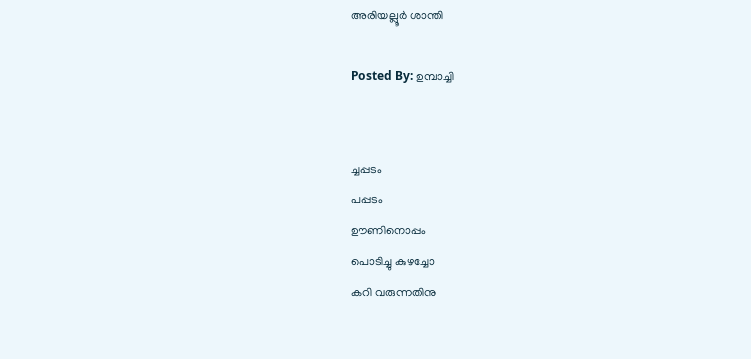അരിയല്ലൂർ ശാന്തി

Posted By: ഉമ്പാച്ചി


ച്ചപ്പടം
പപ്പടം
ഊണിനൊപ്പം
പൊടിച്ചു കുഴച്ചോ
കറി വരുന്നതിനു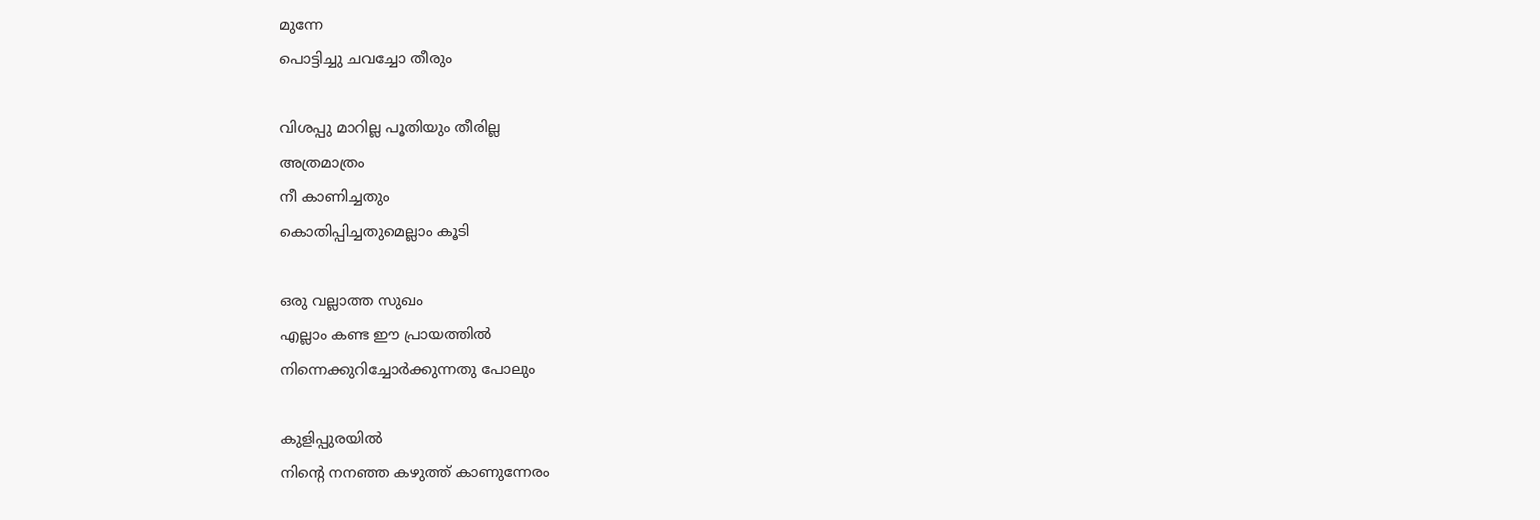മുന്നേ
പൊട്ടിച്ചു ചവച്ചോ തീരും

വിശപ്പു മാറില്ല പൂതിയും തീരില്ല
അത്രമാത്രം
നീ കാണിച്ചതും
കൊതിപ്പിച്ചതുമെല്ലാം കൂടി

ഒരു വല്ലാത്ത സുഖം
എല്ലാം കണ്ട ഈ പ്രായത്തില്‍
നിന്നെക്കുറിച്ചോര്‍ക്കുന്നതു പോലും

കുളിപ്പുരയില്‍
നിന്റെ നനഞ്ഞ കഴുത്ത്‌ കാണുന്നേരം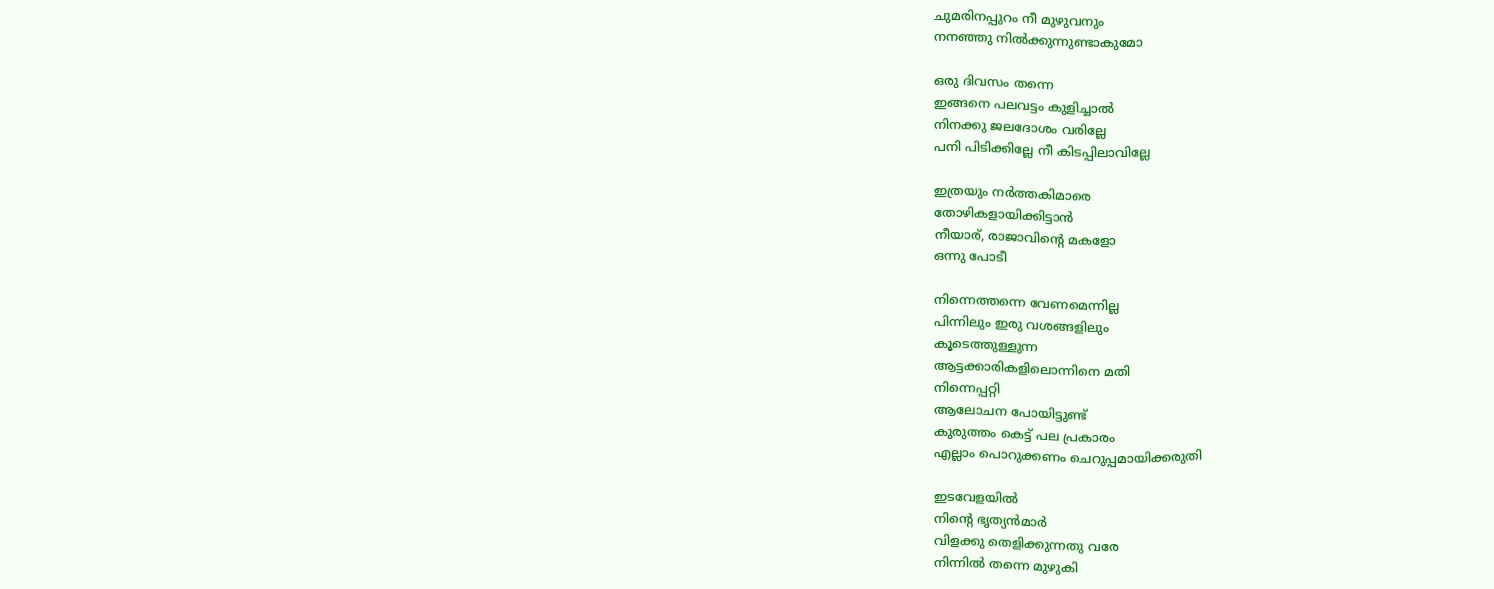ചുമരിനപ്പുറം നീ മുഴുവനും
നനഞ്ഞു നില്‍ക്കുന്നുണ്ടാകുമോ

ഒരു ദിവസം തന്നെ
ഇങ്ങനെ പലവട്ടം കുളിച്ചാല്‍
നിനക്കു ജലദോശം വരില്ലേ
പനി പിടിക്കില്ലേ നീ കിടപ്പിലാവില്ലേ

ഇത്രയും നര്‍ത്തകിമാരെ
തോഴികളായിക്കിട്ടാന്‍
നീയാര്‌, രാജാവിന്റെ മകളോ
ഒന്നു പോടീ

നിന്നെത്തന്നെ വേണമെന്നില്ല
പിന്നിലും ഇരു വശങ്ങളിലും
കൂടെത്തുള്ളുന്ന
ആട്ടക്കാരികളിലൊന്നിനെ മതി
നിന്നെപ്പറ്റി
ആലോചന പോയിട്ടുണ്ട്‌
കുരുത്തം കെട്ട്‌ പല പ്രകാരം
എല്ലാം പൊറുക്കണം ചെറുപ്പമായിക്കരുതി

ഇടവേളയില്‍
നിന്റെ ഭൃത്യന്‍മാര്‍
വിളക്കു തെളിക്കുന്നതു വരേ
നിന്നില്‍ തന്നെ മുഴുകി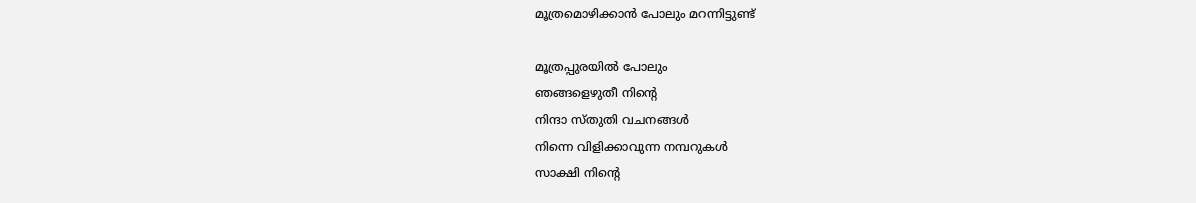മൂത്രമൊഴിക്കാന്‍ പോലും മറന്നിട്ടുണ്ട്‌

മൂത്രപ്പുരയില്‍ പോലും
ഞങ്ങളെഴുതീ നിന്റെ
നിന്ദാ സ്‌തുതി വചനങ്ങള്‍
നിന്നെ വിളിക്കാവുന്ന നമ്പറുകള്‍
സാക്ഷി നിന്റെ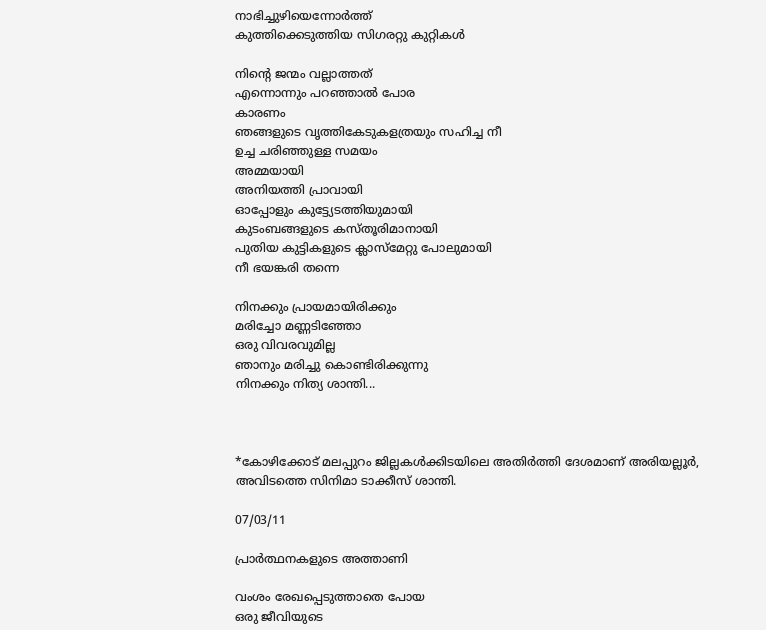നാഭിച്ചുഴിയെന്നോര്‍ത്ത്‌
കുത്തിക്കെടുത്തിയ സിഗരറ്റു കുറ്റികള്‍

നിന്റെ ജന്മം വല്ലാത്തത്‌
എന്നൊന്നും പറഞ്ഞാല്‍ പോര
കാരണം
ഞങ്ങളുടെ വൃത്തികേടുകളത്രയും സഹിച്ച നീ
ഉച്ച ചരിഞ്ഞുള്ള സമയം
അമ്മയായി
അനിയത്തി പ്രാവായി
ഓപ്പോളും കുട്ട്യേടത്തിയുമായി
കുടംബങ്ങളുടെ കസ്‌തൂരിമാനായി
പുതിയ കുട്ടികളുടെ ക്ലാസ്‌മേറ്റു പോലുമായി
നീ ഭയങ്കരി തന്നെ

നിനക്കും പ്രായമായിരിക്കും
മരിച്ചോ മണ്ണടിഞ്ഞോ
ഒരു വിവരവുമില്ല
ഞാനും മരിച്ചു കൊണ്ടിരിക്കുന്നു
നിനക്കും നിത്യ ശാന്തി...



*കോഴിക്കോട് മലപ്പുറം ജില്ലകള്‍ക്കിടയിലെ അതിര്‍ത്തി ദേശമാണ് അരിയല്ലൂര്‍, അവിടത്തെ സിനിമാ ടാക്കീസ് ശാന്തി.

07/03/11

പ്രാര്‍ത്ഥനകളുടെ അത്താണി

വംശം രേഖപ്പെടുത്താതെ പോയ
ഒരു ജീവിയുടെ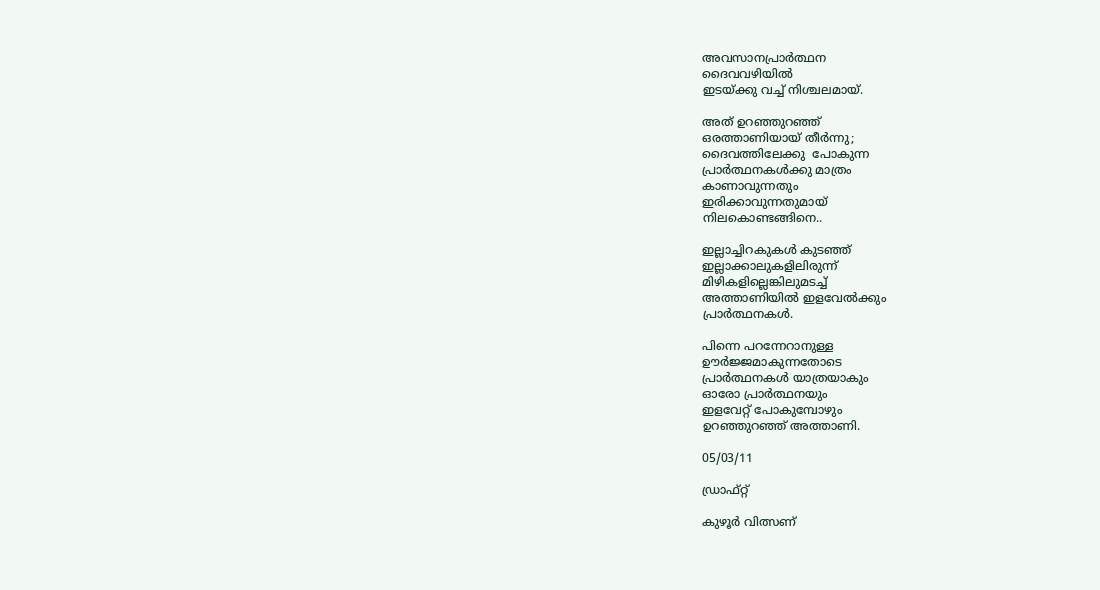അവസാനപ്രാര്‍ത്ഥന
ദൈവവഴിയില്‍
ഇടയ്ക്കു വച്ച് നിശ്ചലമായ്.

അത് ഉറഞ്ഞുറഞ്ഞ്
ഒരത്താണിയായ് തീര്‍ന്നു;
ദൈവത്തിലേക്കു  പോകുന്ന
പ്രാര്‍ത്ഥനകള്‍ക്കു മാത്രം
കാണാവുന്നതും
ഇരിക്കാവുന്നതുമായ്
നിലകൊണ്ടങ്ങിനെ..

ഇല്ലാച്ചിറകുകള്‍ കുടഞ്ഞ്
ഇല്ലാക്കാലുകളിലിരുന്ന്
മിഴികളില്ലെങ്കിലുമടച്ച്
അത്താണിയില്‍ ഇളവേല്‍ക്കും
പ്രാര്‍ത്ഥനകള്‍.

പിന്നെ പറന്നേറാനുള്ള
ഊര്‍ജ്ജമാകുന്നതോടെ
പ്രാര്‍ത്ഥനകള്‍ യാത്രയാകും
ഓരോ പ്രാര്‍ത്ഥനയും
ഇളവേറ്റ് പോകുമ്പോഴും
ഉറഞ്ഞുറഞ്ഞ് അത്താണി.

05/03/11

ഡ്രാഫ്റ്റ്

കുഴൂര്‍ വിത്സണ്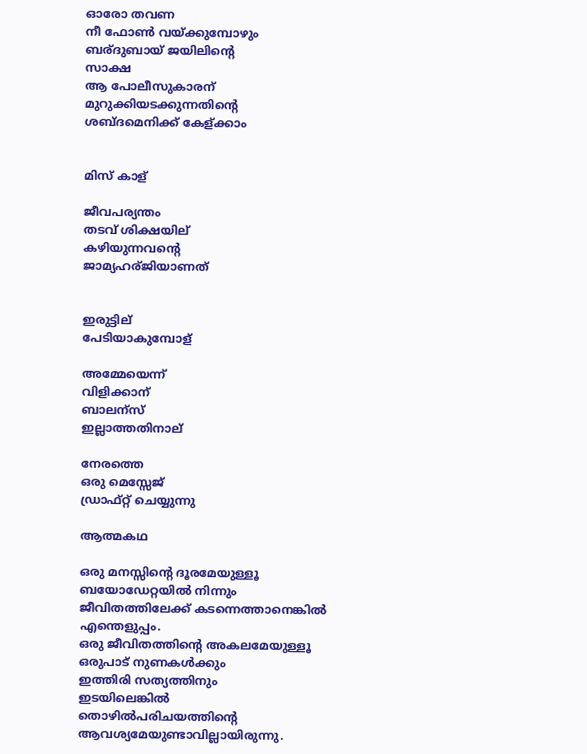ഓരോ തവണ
നീ ഫോണ്‍ വയ്ക്കുമ്പോഴും
ബര്ദുബായ് ജയിലിന്റെ
സാക്ഷ
ആ പോലീസുകാരന്
മുറുക്കിയടക്കുന്നതിന്റെ
ശബ്ദമെനിക്ക് കേള്ക്കാം


മിസ് കാള്

ജീവപര്യന്തം
തടവ് ശിക്ഷയില്
കഴിയുന്നവന്റെ
ജാമ്യഹര്ജിയാണത്


ഇരുട്ടില്
പേടിയാകുമ്പോള്

അമ്മേയെന്ന്
വിളിക്കാന്
ബാലന്സ്
ഇല്ലാത്തതിനാല്

നേരത്തെ
ഒരു മെസ്സേജ്
ഡ്രാഫ്റ്റ് ചെയ്യുന്നു

ആത്മകഥ

ഒരു മനസ്സിന്റെ ദൂരമേയുള്ളൂ
ബയോഡേറ്റയില്‍ നിന്നും
ജീവിതത്തിലേക്ക് കടന്നെത്താനെങ്കില്‍
എന്തെളുപ്പം.
ഒരു ജീവിതത്തിന്റെ അകലമേയുള്ളൂ
ഒരുപാട് നുണകള്‍ക്കും
ഇത്തിരി സത്യത്തിനും
ഇടയിലെങ്കില്‍
തൊഴില്‍പരിചയത്തിന്റെ
ആവശ്യമേയുണ്ടാവില്ലായിരുന്നു.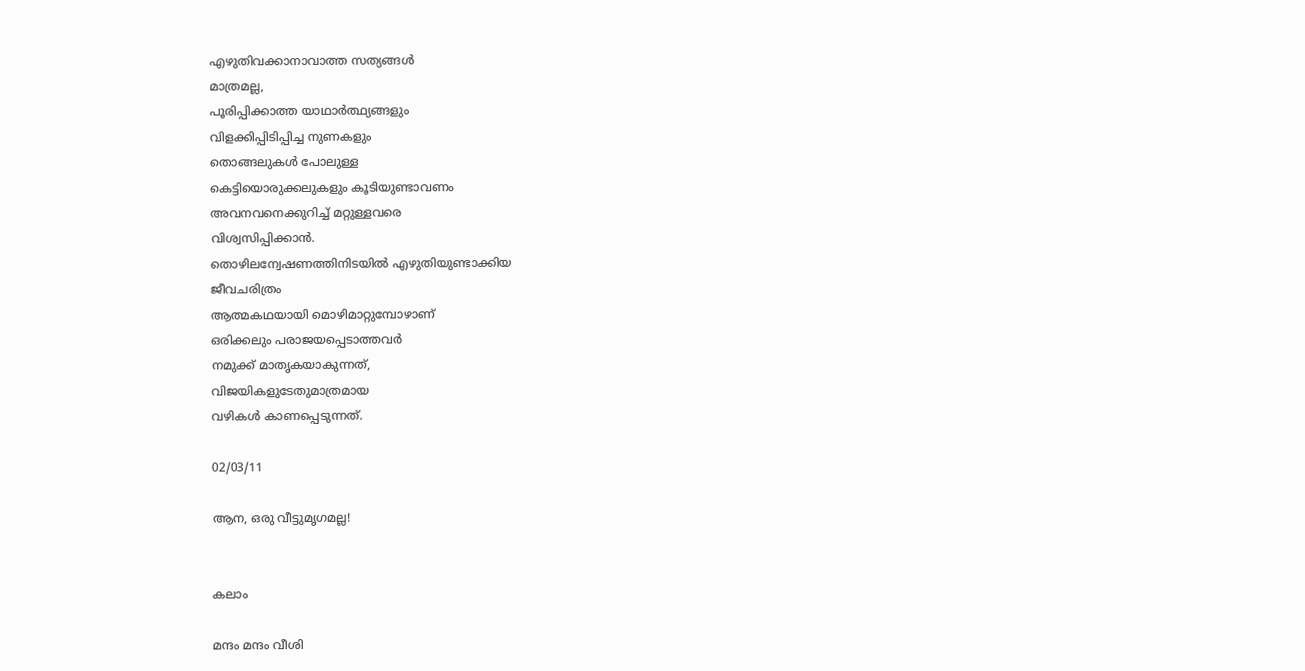എഴുതിവക്കാനാവാത്ത സത്യങ്ങള്‍
മാത്രമല്ല,
പൂരിപ്പിക്കാത്ത യാഥാര്‍ത്ഥ്യങ്ങളും
വിളക്കിപ്പിടിപ്പിച്ച നുണകളും
തൊങ്ങലുകള്‍ പോലുള്ള
കെട്ടിയൊരുക്കലുകളും കൂടിയുണ്ടാവണം
അവനവനെക്കുറിച്ച് മറ്റുള്ളവരെ
വിശ്വസിപ്പിക്കാന്‍.
തൊഴിലന്വേഷണത്തിനിടയില്‍ എഴുതിയുണ്ടാക്കിയ
ജീവചരിത്രം
ആത്മകഥയായി മൊഴിമാറ്റുമ്പോഴാണ്
ഒരിക്കലും പരാജയപ്പെടാത്തവര്‍
നമുക്ക് മാതൃകയാകുന്നത്,
വിജയികളുടേതുമാത്രമായ
വഴികള്‍ കാണപ്പെടുന്നത്.

02/03/11

ആന, ഒരു വീട്ടുമൃഗമല്ല!


കലാം

മന്ദം മന്ദം വീശി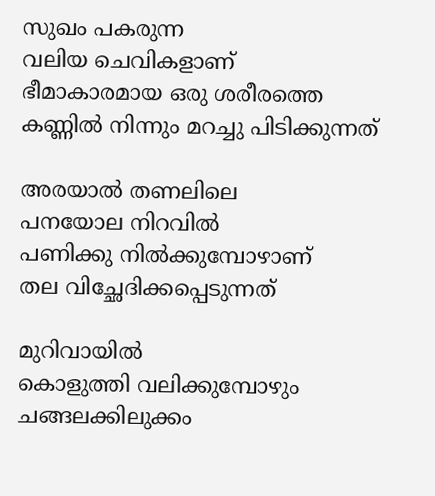സുഖം പകരുന്ന
വലിയ ചെവികളാണ്
ഭീമാകാരമായ ഒരു ശരീരത്തെ
കണ്ണില്‍ നിന്നും മറച്ചു പിടിക്കുന്നത്‌

അരയാല്‍ തണലിലെ
പനയോല നിറവില്‍
പണിക്കു നിൽക്കുമ്പോഴാണ്
തല വിച്ഛേദിക്കപ്പെടുന്നത്

മുറിവായിൽ
കൊളുത്തി വലിക്കുമ്പോഴും
ചങ്ങലക്കിലുക്കം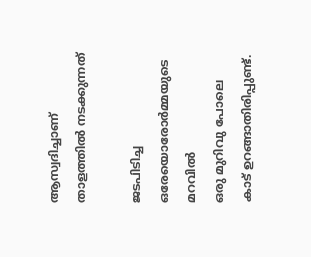ആസ്വദിച്ചാണ്
താളത്തില്‍ നടക്കുന്നത്

ജടപിടിച്ച ഒരേയൊരോർമ്മയുടെ മറവില്‍
ഒരു മുറിവു പോലെ
കാട് ഉറങ്ങാതിരിപ്പുണ്ട്.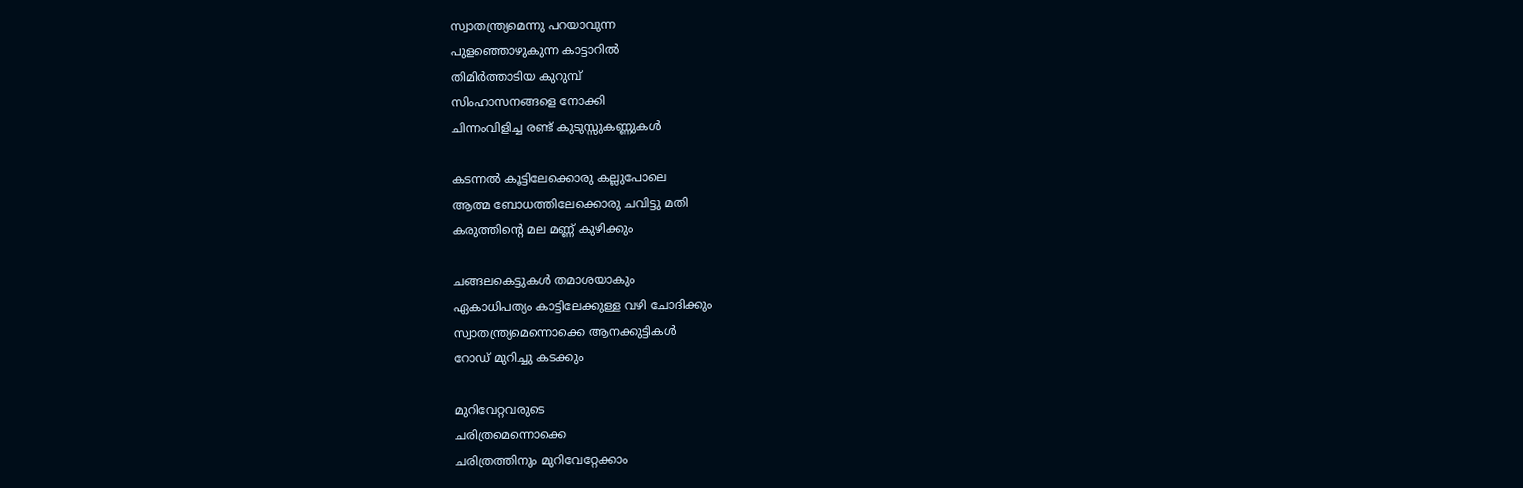സ്വാതന്ത്ര്യമെന്നു പറയാവുന്ന
പുളഞ്ഞൊഴുകുന്ന കാട്ടാറില്‍
തിമിര്‍ത്താടിയ കുറുമ്പ്
സിംഹാസനങ്ങളെ നോക്കി
ചിന്നംവിളിച്ച രണ്ട് കുടുസ്സുകണ്ണുകൾ

കടന്നല്‍ കൂട്ടിലേക്കൊരു കല്ലുപോലെ
ആത്മ ബോധത്തിലേക്കൊരു ചവിട്ടു മതി
കരുത്തിന്റെ മല മണ്ണ് കുഴിക്കും

ചങ്ങലകെട്ടുകള്‍ തമാശയാകും
ഏകാധിപത്യം കാട്ടിലേക്കുള്ള വഴി ചോദിക്കും
സ്വാതന്ത്ര്യമെന്നൊക്കെ ആനക്കുട്ടികൾ
റോഡ് മുറിച്ചു കടക്കും

മുറിവേറ്റവരുടെ
ചരിത്രമെന്നൊക്കെ
ചരിത്രത്തിനും മുറിവേറ്റേക്കാം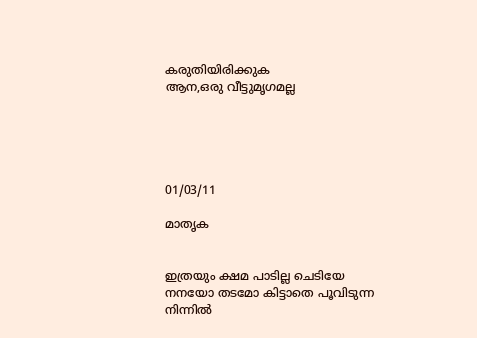കരുതിയിരിക്കുക
ആന,ഒരു വീട്ടുമൃഗമല്ല





01/03/11

മാതൃക


ഇത്രയും ക്ഷമ പാടില്ല ചെടിയേ
നനയോ തടമോ കിട്ടാതെ പൂവിടുന്ന
നിന്നില്‍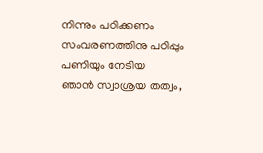നിന്നും പഠിക്കണം
സംവരണത്തിനു പഠിപ്പും പണിയും നേടിയ
ഞാന്‍ സ്വാശ്രയ തത്വം,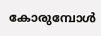കോരുമ്പോള്‍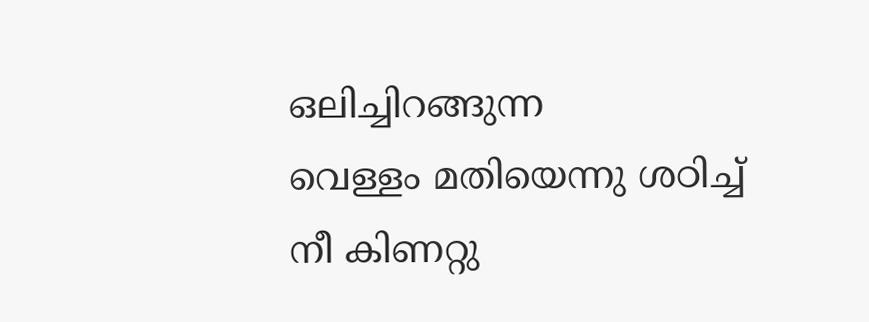ഒലിച്ചിറങ്ങുന്ന
വെള്ളം മതിയെന്നു ശഠിച്ച്
നീ കിണറ്റു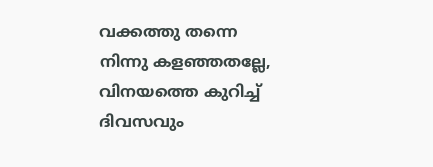വക്കത്തു തന്നെ
നിന്നു കളഞ്ഞതല്ലേ,
വിനയത്തെ കുറിച്ച് ദിവസവും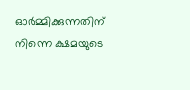ഓര്‍മ്മിക്കുന്നതിന്
നിന്നെ ക്ഷമയുടെ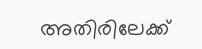അതിരിലേക്ക്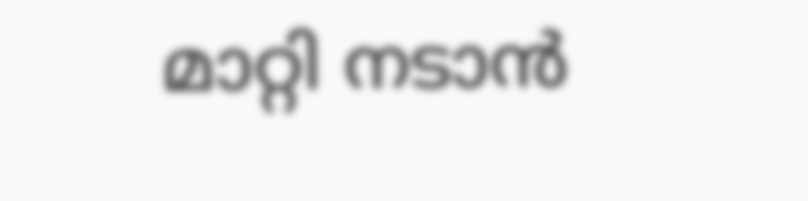മാറ്റി നടാന്‍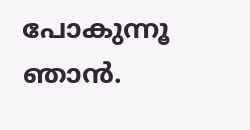പോകുന്നൂ ഞാന്‍.